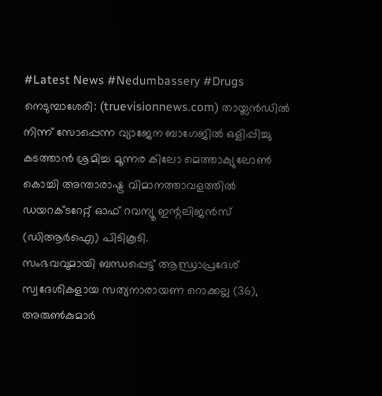#Latest News #Nedumbassery #Drugs
നെടുമ്പാശേരി: (truevisionnews.com) തായ്ലൻഡിൽ നിന്ന് സോപ്പെന്ന വ്യാജേന ബാഗേജിൽ ഒളിപ്പിച്ചു കടത്താൻ ശ്രമിച്ച മൂന്നര കിലോ മെത്താക്യുലോൺ കൊച്ചി അന്താരാഷ്ട്ര വിമാനത്താവളത്തിൽ ഡയറക്ടറേറ്റ് ഓഫ് റവന്യൂ ഇന്റലിജൻസ് (ഡിആർഐ) പിടികൂടി.
സംഭവവുമായി ബന്ധപ്പെട്ട് ആന്ധ്രാപ്രദേശ് സ്വദേശികളായ സത്യനാരായണ റൊക്കല്ല (36), അരുൺകുമാർ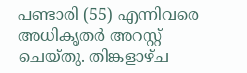പണ്ടാരി (55) എന്നിവരെ അധികൃതർ അറസ്റ്റ് ചെയ്തു. തിങ്കളാഴ്ച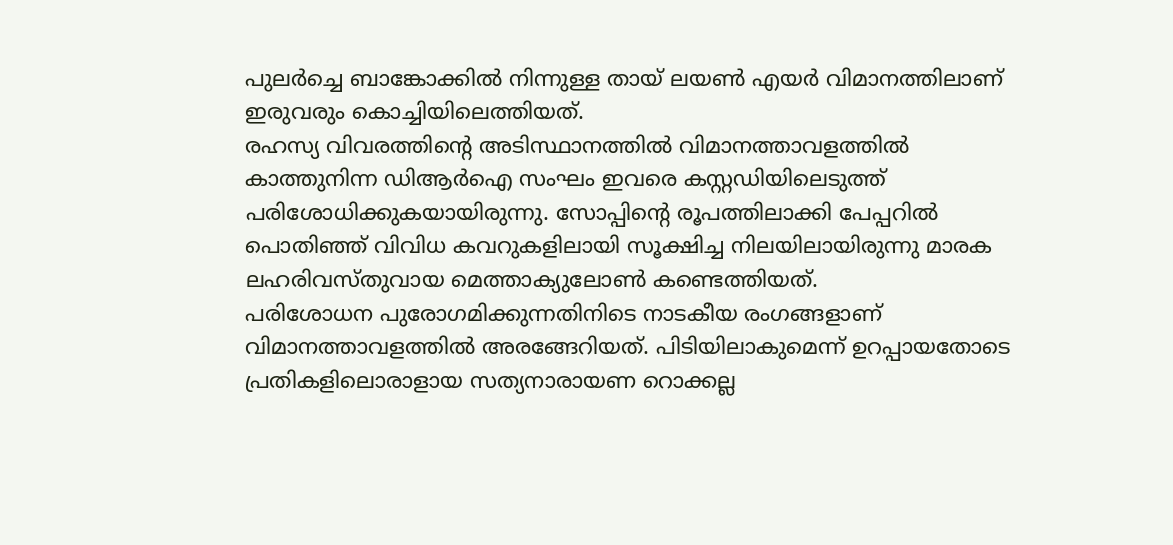പുലർച്ചെ ബാങ്കോക്കിൽ നിന്നുള്ള തായ് ലയൺ എയർ വിമാനത്തിലാണ് ഇരുവരും കൊച്ചിയിലെത്തിയത്.
രഹസ്യ വിവരത്തിന്റെ അടിസ്ഥാനത്തിൽ വിമാനത്താവളത്തിൽ കാത്തുനിന്ന ഡിആർഐ സംഘം ഇവരെ കസ്റ്റഡിയിലെടുത്ത് പരിശോധിക്കുകയായിരുന്നു. സോപ്പിന്റെ രൂപത്തിലാക്കി പേപ്പറിൽ പൊതിഞ്ഞ് വിവിധ കവറുകളിലായി സൂക്ഷിച്ച നിലയിലായിരുന്നു മാരക ലഹരിവസ്തുവായ മെത്താക്യുലോൺ കണ്ടെത്തിയത്.
പരിശോധന പുരോഗമിക്കുന്നതിനിടെ നാടകീയ രംഗങ്ങളാണ് വിമാനത്താവളത്തിൽ അരങ്ങേറിയത്. പിടിയിലാകുമെന്ന് ഉറപ്പായതോടെ പ്രതികളിലൊരാളായ സത്യനാരായണ റൊക്കല്ല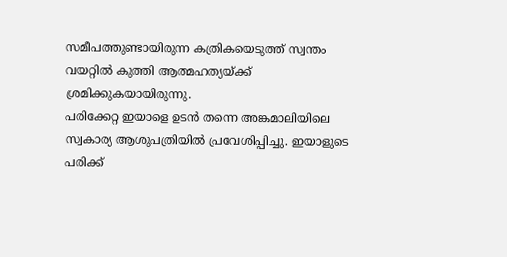സമീപത്തുണ്ടായിരുന്ന കത്രികയെടുത്ത് സ്വന്തം വയറ്റിൽ കുത്തി ആത്മഹത്യയ്ക്ക് ശ്രമിക്കുകയായിരുന്നു.
പരിക്കേറ്റ ഇയാളെ ഉടൻ തന്നെ അങ്കമാലിയിലെ സ്വകാര്യ ആശുപത്രിയിൽ പ്രവേശിപ്പിച്ചു. ഇയാളുടെ പരിക്ക്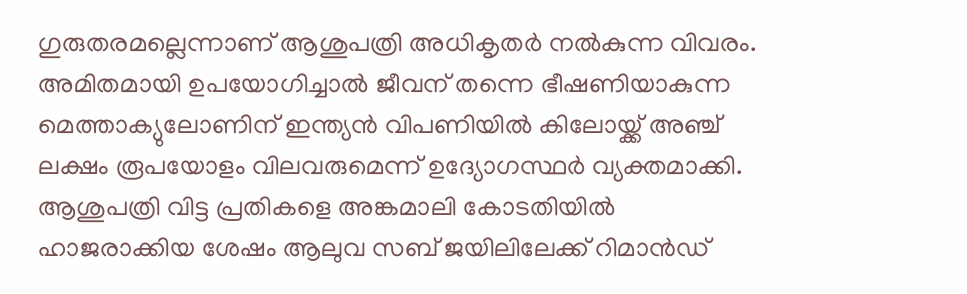ഗുരുതരമല്ലെന്നാണ് ആശുപത്രി അധികൃതർ നൽകുന്ന വിവരം. അമിതമായി ഉപയോഗിച്ചാൽ ജീവന് തന്നെ ഭീഷണിയാകുന്ന മെത്താക്യുലോണിന് ഇന്ത്യൻ വിപണിയിൽ കിലോയ്ക്ക് അഞ്ച് ലക്ഷം രൂപയോളം വിലവരുമെന്ന് ഉദ്യോഗസ്ഥർ വ്യക്തമാക്കി.
ആശുപത്രി വിട്ട പ്രതികളെ അങ്കമാലി കോടതിയിൽ ഹാജരാക്കിയ ശേഷം ആലുവ സബ് ജയിലിലേക്ക് റിമാൻഡ്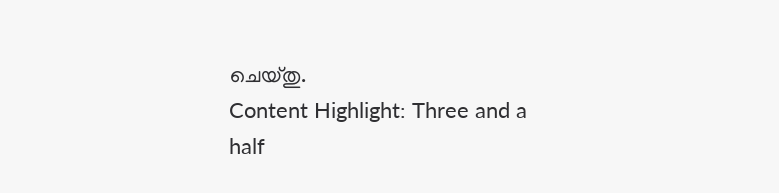ചെയ്തു.
Content Highlight: Three and a half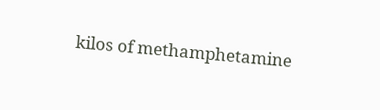kilos of methamphetamine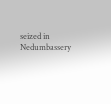seized in Nedumbassery